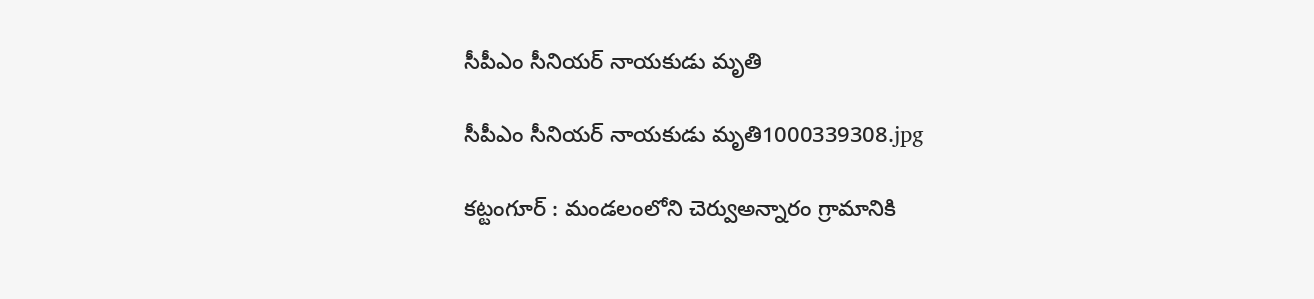సీపీఎం సీనియర్ నాయకుడు మృతి

సీపీఎం సీనియర్ నాయకుడు మృతి1000339308.jpg

కట్టంగూర్ : మండలంలోని చెర్వుఅన్నారం గ్రామానికి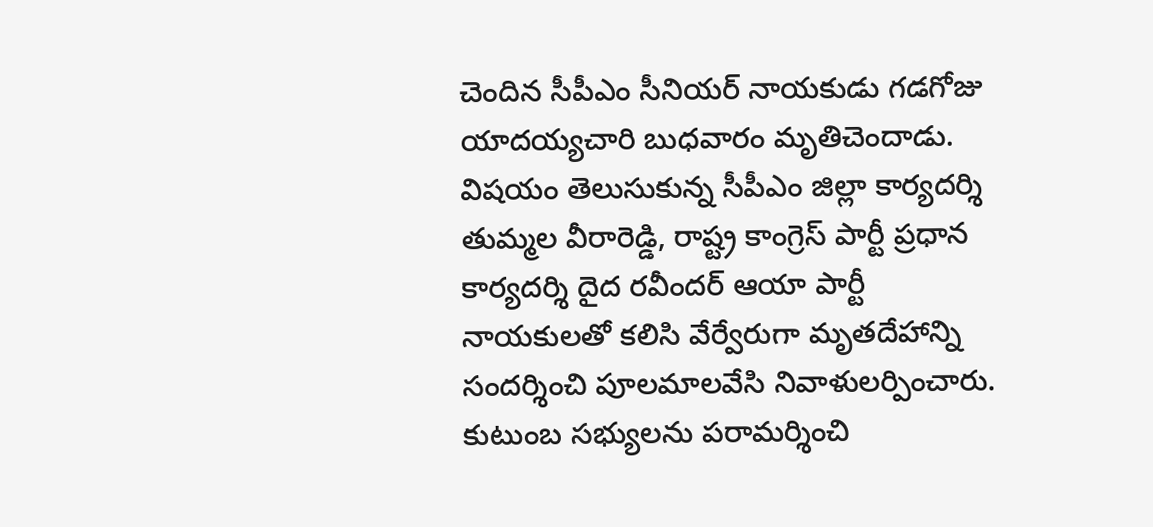చెందిన సీపీఎం సీనియర్ నాయకుడు గడగోజు యాదయ్యచారి బుధవారం మృతిచెందాడు. విషయం తెలుసుకున్న సీపీఎం జిల్లా కార్యదర్శి తుమ్మల వీరారెడ్డి, రాష్ట్ర కాంగ్రెస్ పార్టీ ప్రధాన కార్యదర్శి దైద రవీందర్ ఆయా పార్టీ నాయకులతో కలిసి వేర్వేరుగా మృతదేహాన్ని సందర్శించి పూలమాలవేసి నివాళులర్పించారు. కుటుంబ సభ్యులను పరామర్శించి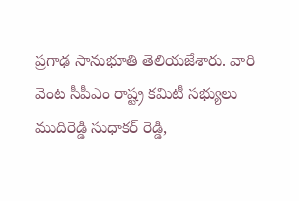ప్రగాఢ సానుభూతి తెలియజేశారు. వారి వెంట సీపీఎం రాష్ట్ర కమిటీ సభ్యులు ముదిరెడ్డి సుధాకర్ రెడ్డి,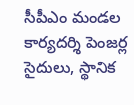సీపీఎం మండల కార్యదర్శి పెంజర్ల సైదులు, స్థానిక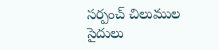సర్పంచ్ చిలుముల సైదులు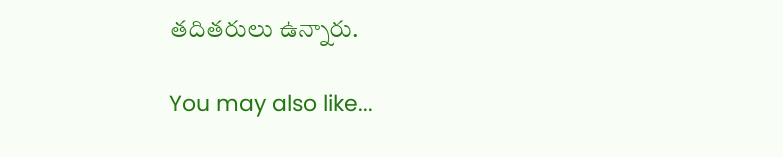తదితరులు ఉన్నారు.

You may also like...